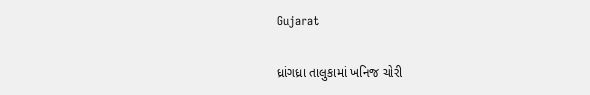Gujarat

ધ્રાંગધ્રા તાલુકામાં ખનિજ ચોરી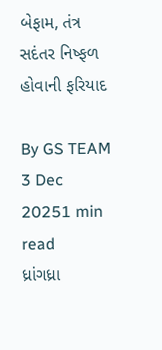બેફામ, તંત્ર સદંતર નિષ્ફળ હોવાની ફરિયાદ

By GS TEAM
3 Dec 20251 min read
ધ્રાંગધ્રા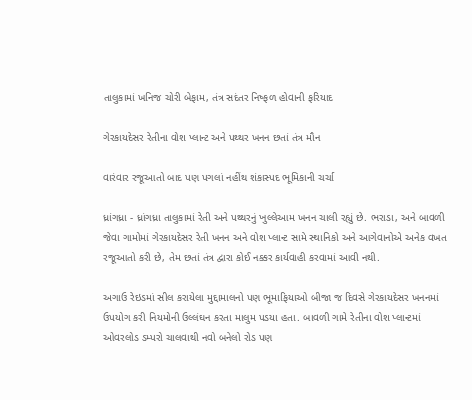તાલુકામાં ખનિજ ચોરી બેફામ, તંત્ર સદંતર નિષ્ફળ હોવાની ફરિયાદ

ગેરકાયદેસર રેતીના વોશ પ્લાન્ટ અને પથ્થર ખનન છતાં તંત્ર મૌન

વારંવાર રજૂઆતો બાદ પણ પગલાં નહીંથ શંકાસ્પદ ભૂમિકાની ચર્ચા

ધ્રાંગધ્રા - ધ્રાંગધ્રા તાલુકામાં રેતી અને પથ્થરનું ખુલ્લેઆમ ખનન ચાલી રહ્યું છે. ભરાડા, અને બાવળી જેવા ગામોમાં ગેરકાયદેસર રેતી ખનન અને વોશ પ્લાન્ટ સામે સ્થાનિકો અને આગેવાનોએ અનેક વખત રજૂઆતો કરી છે, તેમ છતાં તંત્ર દ્વારા કોઈ નક્કર કાર્યવાહી કરવામાં આવી નથી.

અગાઉ રેઇડમાં સીલ કરાયેલા મુદ્દામાલનો પણ ભૂમાફિયાઓ બીજા જ દિવસે ગેરકાયદેસર ખનનમાં ઉપયોગ કરી નિયમોની ઉલ્લંઘન કરતા માલુમ પડયા હતા. બાવળી ગામે રેતીના વોશ પ્લાન્ટમાં ઓવરલોડ ડમ્પરો ચાલવાથી નવો બનેલો રોડ પણ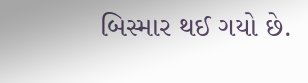બિસ્માર થઈ ગયો છે.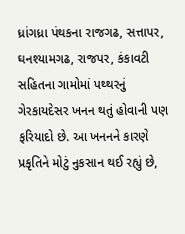ધ્રાંગધ્રા પંથકના રાજગઢ, સત્તાપર, ઘનશ્યામગઢ, રાજપર, કંકાવટી સહિતના ગામોમાં પથ્થરનું ગેરકાયદેસર ખનન થતું હોવાની પણ ફરિયાદો છે. આ ખનનને કારણે પ્રકૃતિને મોટું નુકસાન થઈ રહ્યું છે,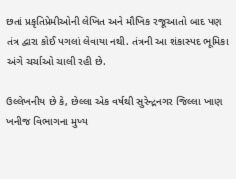છતાં પ્રકૃતિપ્રેમીઓની લેખિત અને મૌખિક રજૂઆતો બાદ પણ તંત્ર દ્વારા કોઈ પગલાં લેવાયા નથી. તંત્રની આ શંકાસ્પદ ભૂમિકા અંગે ચર્ચાઓ ચાલી રહી છે.

ઉલ્લેખનીય છે કે, છેલ્લા એક વર્ષથી સુરેન્દ્રનગર જિલ્લા ખાણ ખનીજ વિભાગના મુખ્ય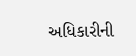અધિકારીની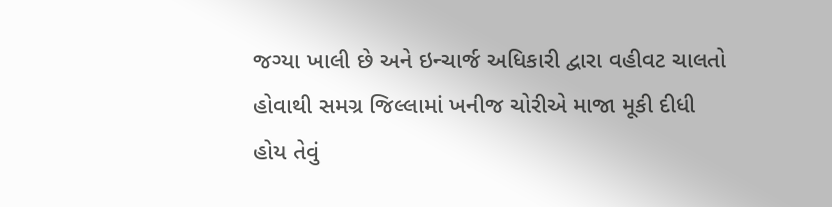જગ્યા ખાલી છે અને ઇન્ચાર્જ અધિકારી દ્વારા વહીવટ ચાલતો હોવાથી સમગ્ર જિલ્લામાં ખનીજ ચોરીએ માજા મૂકી દીધી હોય તેવું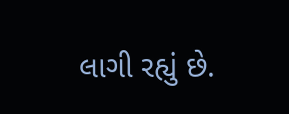લાગી રહ્યું છે.